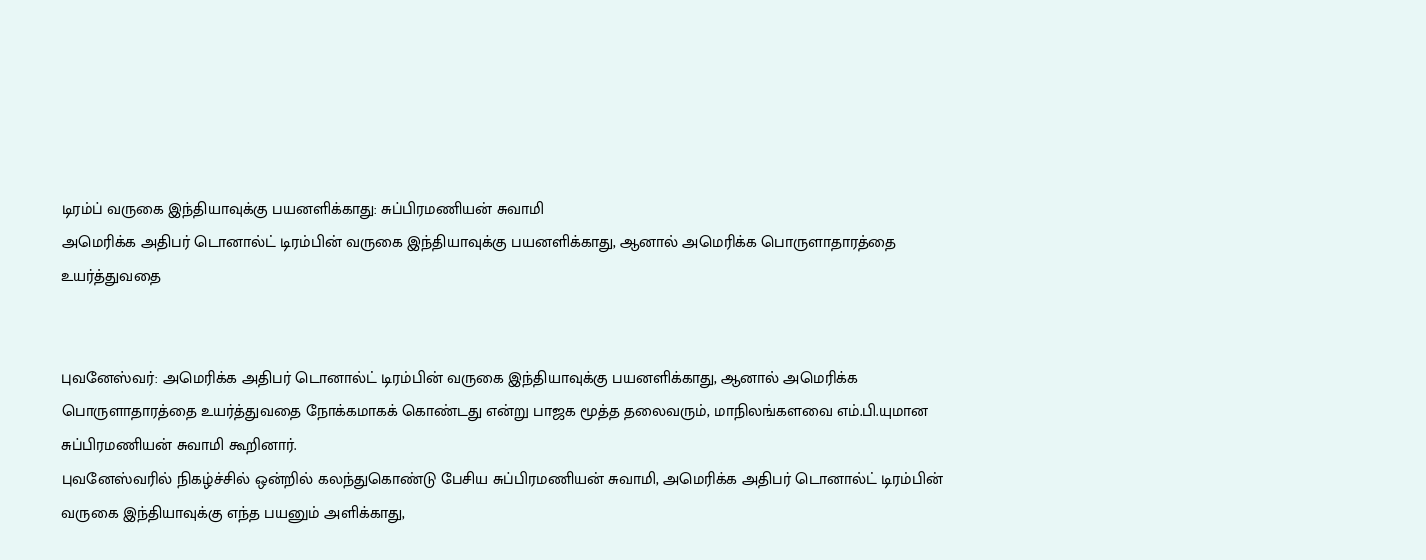டிரம்ப் வருகை இந்தியாவுக்கு பயனளிக்காது: சுப்பிரமணியன் சுவாமி
அமெரிக்க அதிபர் டொனால்ட் டிரம்பின் வருகை இந்தியாவுக்கு பயனளிக்காது, ஆனால் அமெரிக்க பொருளாதாரத்தை உயர்த்துவதை


புவனேஸ்வர்: அமெரிக்க அதிபர் டொனால்ட் டிரம்பின் வருகை இந்தியாவுக்கு பயனளிக்காது, ஆனால் அமெரிக்க பொருளாதாரத்தை உயர்த்துவதை நோக்கமாகக் கொண்டது என்று பாஜக மூத்த தலைவரும், மாநிலங்களவை எம்.பி.யுமான சுப்பிரமணியன் சுவாமி கூறினார்.
புவனேஸ்வரில் நிகழ்ச்சில் ஒன்றில் கலந்துகொண்டு பேசிய சுப்பிரமணியன் சுவாமி, அமெரிக்க அதிபர் டொனால்ட் டிரம்பின் வருகை இந்தியாவுக்கு எந்த பயனும் அளிக்காது,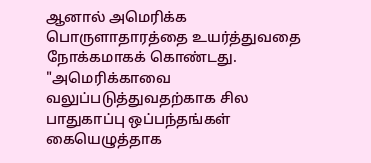ஆனால் அமெரிக்க பொருளாதாரத்தை உயர்த்துவதை நோக்கமாகக் கொண்டது.
"அமெரிக்காவை வலுப்படுத்துவதற்காக சில பாதுகாப்பு ஒப்பந்தங்கள் கையெழுத்தாக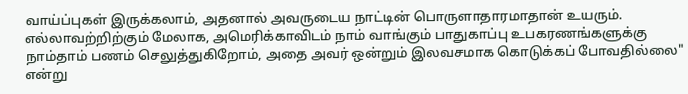வாய்ப்புகள் இருக்கலாம், அதனால் அவருடைய நாட்டின் பொருளாதாரமாதான் உயரும். எல்லாவற்றிற்கும் மேலாக, அமெரிக்காவிடம் நாம் வாங்கும் பாதுகாப்பு உபகரணங்களுக்கு நாம்தாம் பணம் செலுத்துகிறோம், அதை அவர் ஒன்றும் இலவசமாக கொடுக்கப் போவதில்லை" என்று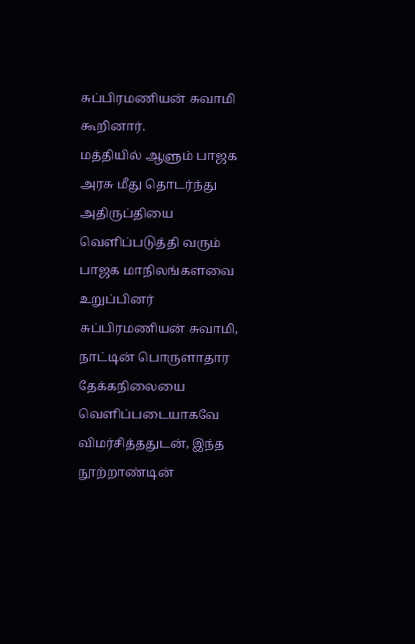சுப்பிரமணியன் சுவாமி கூறினார்.
மத்தியில் ஆளும் பாஜக அரசு மீது தொடர்ந்து அதிருப்தியை வெளிப்படுத்தி வரும் பாஜக மாநிலங்களவை உறுப்பினர் சுப்பிரமணியன் சுவாமி, நாட்டின் பொருளாதார தேக்கநிலையை வெளிப்படையாகவே விமர்சித்ததுடன், இந்த நூற்றாண்டின்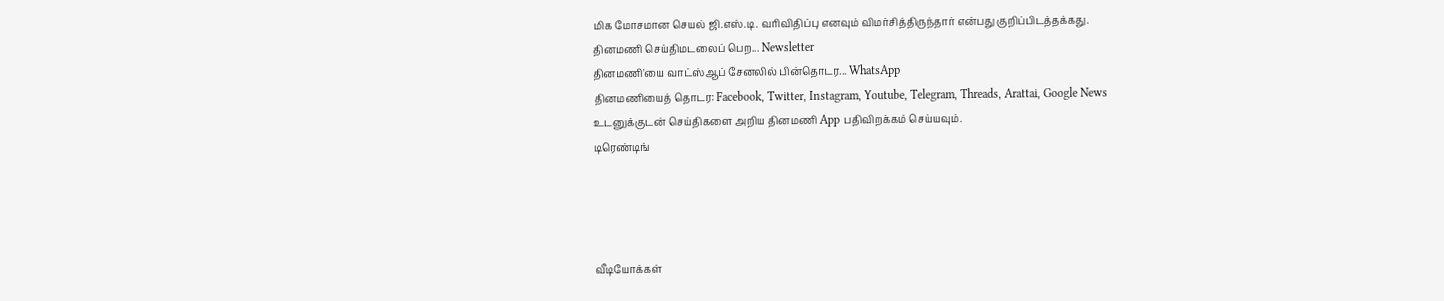மிக மோசமான செயல் ஜி.எஸ்.டி. வரிவிதிப்பு எனவும் விமர்சித்திருந்தார் என்பது குறிப்பிடத்தக்கது.
தினமணி செய்திமடலைப் பெற... Newsletter
தினமணி'யை வாட்ஸ்ஆப் சேனலில் பின்தொடர... WhatsApp
தினமணியைத் தொடர: Facebook, Twitter, Instagram, Youtube, Telegram, Threads, Arattai, Google News
உடனுக்குடன் செய்திகளை அறிய தினமணி App பதிவிறக்கம் செய்யவும்.
டிரெண்டிங்




வீடியோக்கள்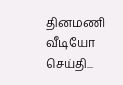தினமணி வீடியோ செய்தி...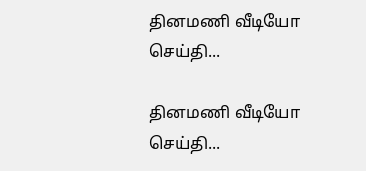தினமணி வீடியோ செய்தி...

தினமணி வீடியோ செய்தி...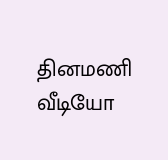தினமணி வீடியோ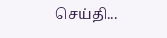செய்தி...